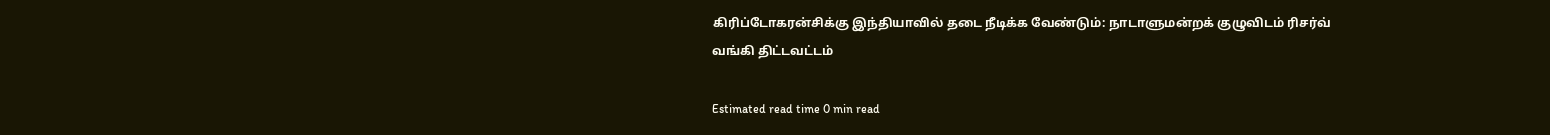கிரிப்டோகரன்சிக்கு இந்தியாவில் தடை நீடிக்க வேண்டும்: நாடாளுமன்றக் குழுவிடம் ரிசர்வ் வங்கி திட்டவட்டம்

Estimated read time 0 min read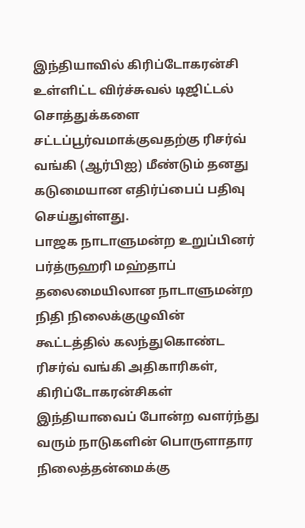இந்தியாவில் கிரிப்டோகரன்சி உள்ளிட்ட விர்ச்சுவல் டிஜிட்டல் சொத்துக்களை சட்டப்பூர்வமாக்குவதற்கு ரிசர்வ் வங்கி (ஆர்பிஐ) மீண்டும் தனது கடுமையான எதிர்ப்பைப் பதிவு செய்துள்ளது.
பாஜக நாடாளுமன்ற உறுப்பினர் பர்த்ருஹரி மஹ்தாப் தலைமையிலான நாடாளுமன்ற நிதி நிலைக்குழுவின் கூட்டத்தில் கலந்துகொண்ட ரிசர்வ் வங்கி அதிகாரிகள், கிரிப்டோகரன்சிகள் இந்தியாவைப் போன்ற வளர்ந்து வரும் நாடுகளின் பொருளாதார நிலைத்தன்மைக்கு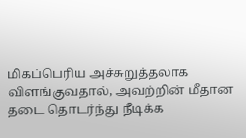மிகப்பெரிய அச்சுறுத்தலாக விளங்குவதால், அவற்றின் மீதான தடை தொடர்ந்து நீடிக்க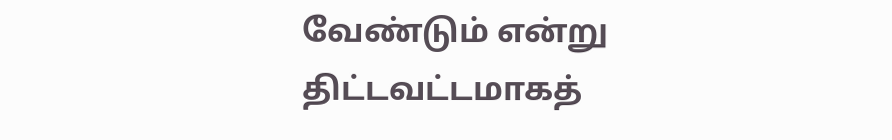வேண்டும் என்று திட்டவட்டமாகத்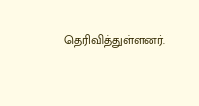தெரிவித்துள்ளனர்.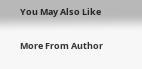You May Also Like

More From Author